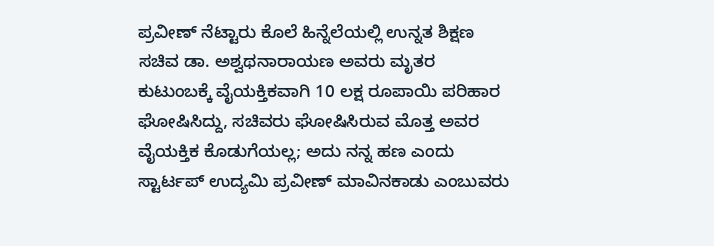ಪ್ರವೀಣ್ ನೆಟ್ಟಾರು ಕೊಲೆ ಹಿನ್ನೆಲೆಯಲ್ಲಿ ಉನ್ನತ ಶಿಕ್ಷಣ ಸಚಿವ ಡಾ. ಅಶ್ವಥನಾರಾಯಣ ಅವರು ಮೃತರ ಕುಟುಂಬಕ್ಕೆ ವೈಯಕ್ತಿಕವಾಗಿ 10 ಲಕ್ಷ ರೂಪಾಯಿ ಪರಿಹಾರ ಘೋಷಿಸಿದ್ದು, ಸಚಿವರು ಘೋಷಿಸಿರುವ ಮೊತ್ತ ಅವರ ವೈಯಕ್ತಿಕ ಕೊಡುಗೆಯಲ್ಲ; ಅದು ನನ್ನ ಹಣ ಎಂದು ಸ್ಟಾರ್ಟಪ್ ಉದ್ಯಮಿ ಪ್ರವೀಣ್ ಮಾವಿನಕಾಡು ಎಂಬುವರು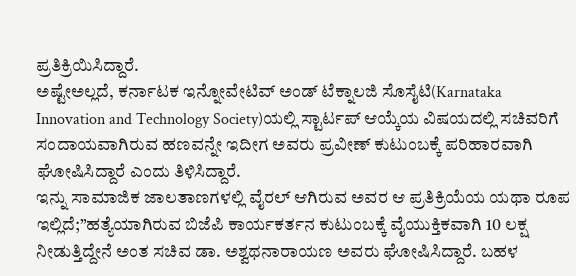ಪ್ರತಿಕ್ರಿಯಿಸಿದ್ದಾರೆ.
ಅಷ್ಟೇಅಲ್ಲದೆ, ಕರ್ನಾಟಕ ಇನ್ನೋವೇಟಿವ್ ಅಂಡ್ ಟೆಕ್ನಾಲಜಿ ಸೊಸೈಟಿ(Karnataka Innovation and Technology Society)ಯಲ್ಲಿ ಸ್ಟಾರ್ಟಪ್ ಆಯ್ಕೆಯ ವಿಷಯದಲ್ಲಿ ಸಚಿವರಿಗೆ ಸಂದಾಯವಾಗಿರುವ ಹಣವನ್ನೇ ಇದೀಗ ಅವರು ಪ್ರವೀಣ್ ಕುಟುಂಬಕ್ಕೆ ಪರಿಹಾರವಾಗಿ ಘೋಷಿಸಿದ್ದಾರೆ ಎಂದು ತಿಳಿಸಿದ್ದಾರೆ.
ಇನ್ನು ಸಾಮಾಜಿಕ ಜಾಲತಾಣಗಳಲ್ಲಿ ವೈರಲ್ ಆಗಿರುವ ಅವರ ಆ ಪ್ರತಿಕ್ರಿಯೆಯ ಯಥಾ ರೂಪ ಇಲ್ಲಿದೆ;”ಹತ್ಯೆಯಾಗಿರುವ ಬಿಜೆಪಿ ಕಾರ್ಯಕರ್ತನ ಕುಟುಂಬಕ್ಕೆ ವೈಯುಕ್ತಿಕವಾಗಿ 10 ಲಕ್ಷ ನೀಡುತ್ತಿದ್ದೇನೆ ಅಂತ ಸಚಿವ ಡಾ. ಅಶ್ವಥನಾರಾಯಣ ಅವರು ಘೋಷಿಸಿದ್ದಾರೆ. ಬಹಳ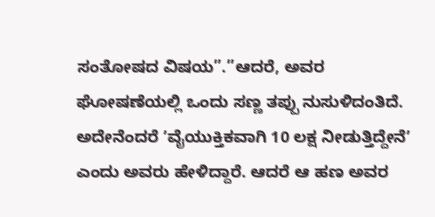ಸಂತೋಷದ ವಿಷಯ”.”ಆದರೆ, ಅವರ ಘೋಷಣೆಯಲ್ಲಿ ಒಂದು ಸಣ್ಣ ತಪ್ಪು ನುಸುಳಿದಂತಿದೆ. ಅದೇನೆಂದರೆ ʼವೈಯುಕ್ತಿಕವಾಗಿ 10 ಲಕ್ಷ ನೀಡುತ್ತಿದ್ದೇನೆʼ ಎಂದು ಅವರು ಹೇಳಿದ್ದಾರೆ. ಆದರೆ ಆ ಹಣ ಅವರ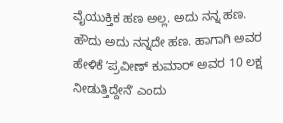ವೈಯುಕ್ತಿಕ ಹಣ ಅಲ್ಲ. ಅದು ನನ್ನ ಹಣ. ಹೌದು ಅದು ನನ್ನದೇ ಹಣ. ಹಾಗಾಗಿ ಅವರ ಹೇಳಿಕೆ ʼಪ್ರವೀಣ್ ಕುಮಾರ್ ಅವರ 10 ಲಕ್ಷ ನೀಡುತ್ತಿದ್ದೇನೆʼ ಎಂದು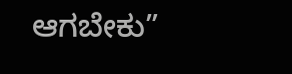ಆಗಬೇಕು”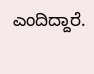ಎಂದಿದ್ದಾರೆ.